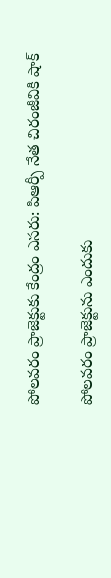పోలవరం ప్రాజెక్టుకు కేంద్రం ఎసరు: పిఆర్పీ నేత చిరంజీవికి షాక్

పోలవరం ప్రాజెక్టును ఎందుకు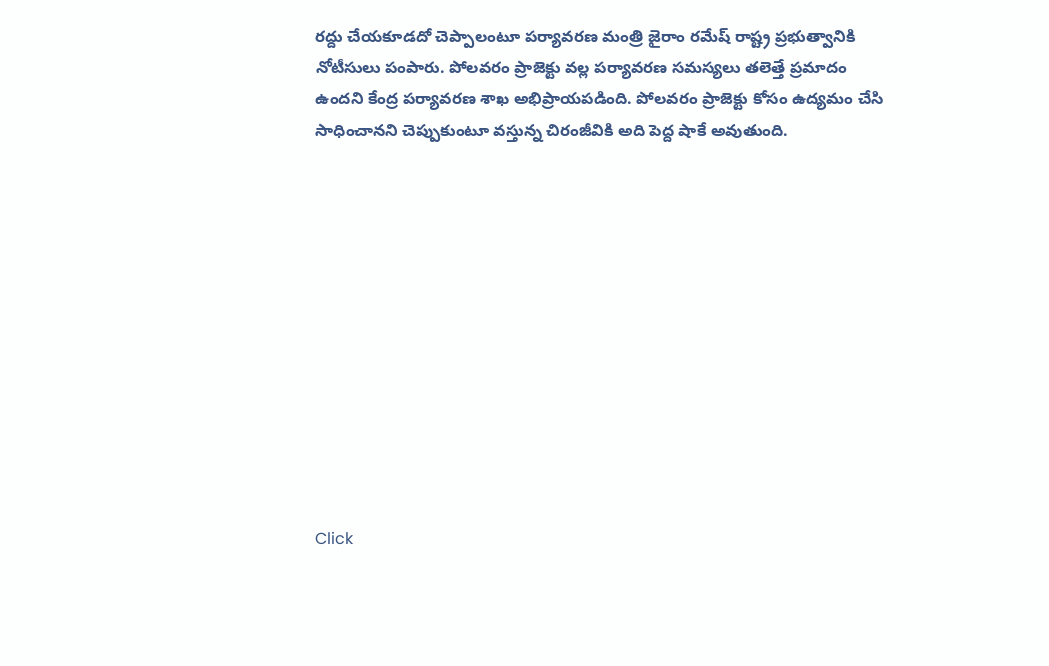రద్దు చేయకూడదో చెప్పాలంటూ పర్యావరణ మంత్రి జైరాం రమేష్ రాష్ట్ర ప్రభుత్వానికి నోటీసులు పంపారు. పోలవరం ప్రాజెక్టు వల్ల పర్యావరణ సమస్యలు తలెత్తే ప్రమాదం ఉందని కేంద్ర పర్యావరణ శాఖ అభిప్రాయపడింది. పోలవరం ప్రాజెక్టు కోసం ఉద్యమం చేసి సాధించానని చెప్పుకుంటూ వస్తున్న చిరంజీవికి అది పెద్ద షాకే అవుతుంది.












Click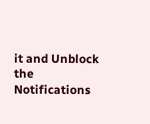it and Unblock the Notifications